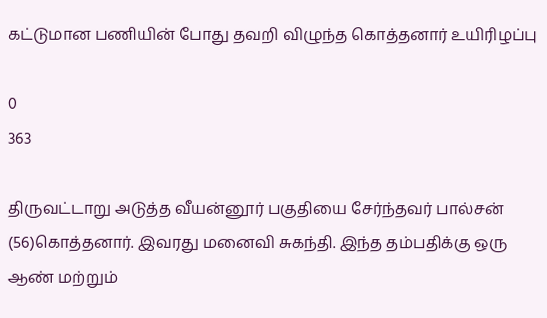கட்டுமான பணியின் போது தவறி விழுந்த கொத்தனார் உயிரிழப்பு

0
363

திருவட்டாறு அடுத்த வீயன்னூர் பகுதியை சேர்ந்தவர் பால்சன் (56)கொத்தனார். இவரது மனைவி சுகந்தி. இந்த தம்பதிக்கு ஒரு ஆண் மற்றும்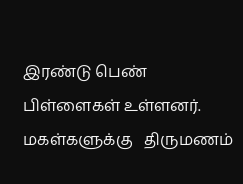இரண்டு பெண் பிள்ளைகள் உள்ளனர்.   மகள்களுக்கு   திருமணம்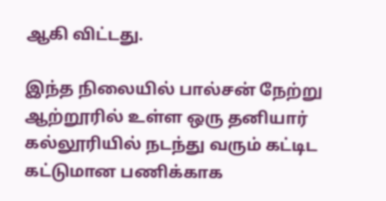ஆகி விட்டது.

இந்த நிலையில் பால்சன் நேற்று ஆற்றூரில் உள்ள ஒரு தனியார் கல்லூரியில் நடந்து வரும் கட்டிட கட்டுமான பணிக்காக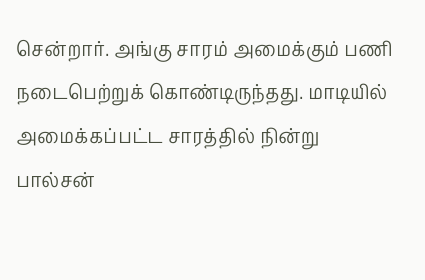சென்றார். அங்கு சாரம் அமைக்கும் பணி நடைபெற்றுக் கொண்டிருந்தது. மாடியில் அமைக்கப்பட்ட சாரத்தில் நின்று  பால்சன்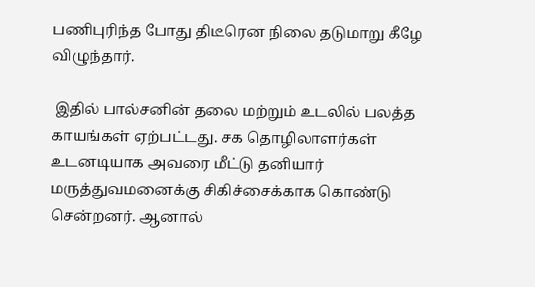பணிபுரிந்த போது திடீரென நிலை தடுமாறு கீழே விழுந்தார்.

 இதில் பால்சனின் தலை மற்றும் உடலில் பலத்த காயங்கள் ஏற்பட்டது. சக தொழிலாளர்கள் உடனடியாக அவரை மீட்டு தனியார் மருத்துவமனைக்கு சிகிச்சைக்காக கொண்டு சென்றனர். ஆனால்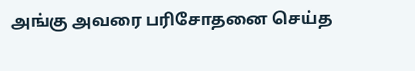அங்கு அவரை பரிசோதனை செய்த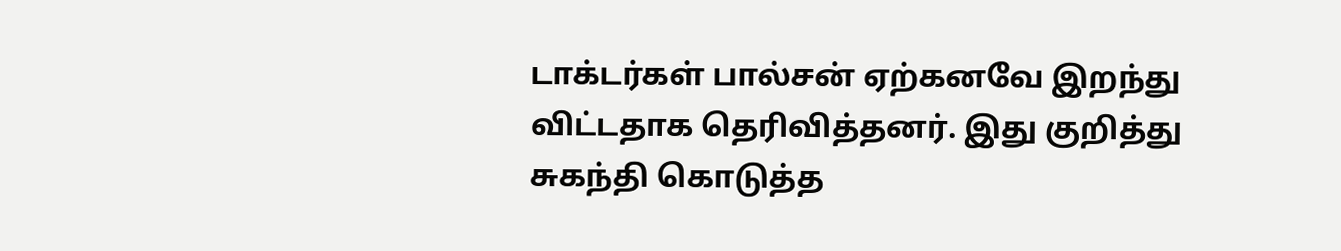டாக்டர்கள் பால்சன் ஏற்கனவே இறந்து விட்டதாக தெரிவித்தனர். இது குறித்து சுகந்தி கொடுத்த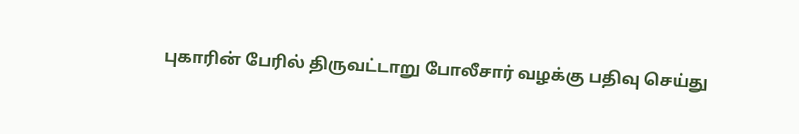புகாரின் பேரில் திருவட்டாறு போலீசார் வழக்கு பதிவு செய்து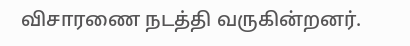விசாரணை நடத்தி வருகின்றனர்.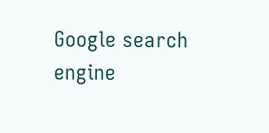Google search engine